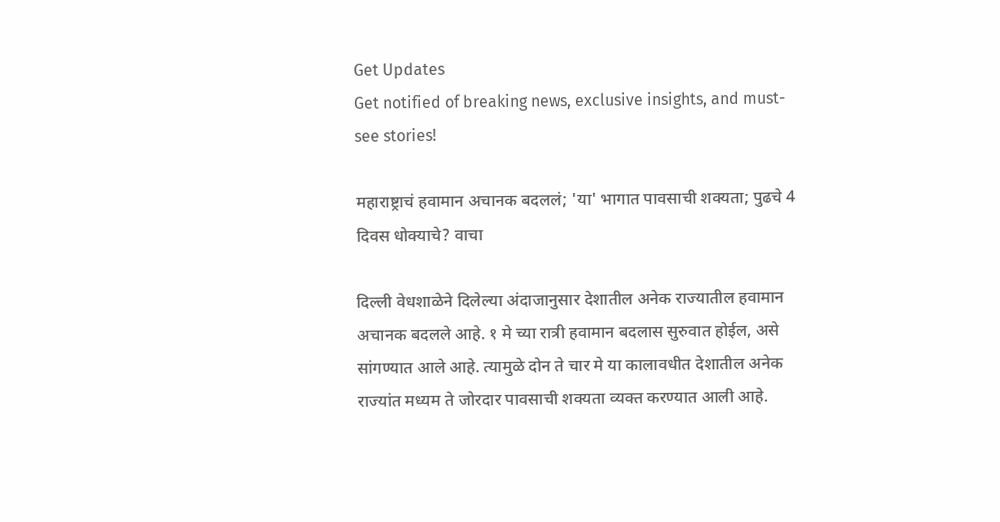Get Updates
Get notified of breaking news, exclusive insights, and must-see stories!

महाराष्ट्राचं हवामान अचानक बदललं; 'या' भागात पावसाची शक्यता; पुढचे 4 दिवस धोक्याचे? वाचा

दिल्ली वेधशाळेने दिलेल्या अंदाजानुसार देशातील अनेक राज्यातील हवामान अचानक बदलले आहे. १ मे च्या रात्री हवामान बदलास सुरुवात होईल, असे सांगण्यात आले आहे. त्यामुळे दोन ते चार मे या कालावधीत देशातील अनेक राज्यांत मध्यम ते जोरदार पावसाची शक्यता व्यक्त करण्यात आली आहे.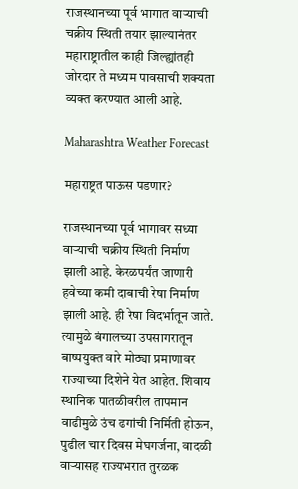राजस्थानच्या पूर्व भागात वाऱ्याची चक्रीय स्थिती तयार झाल्यानंतर महाराष्ट्रातील काही जिल्ह्यांतही जोरदार ते मध्यम पावसाची शक्यता व्यक्त करण्यात आली आहे.

Maharashtra Weather Forecast

महाराष्ट्रत पाऊस पडणार?

राजस्थानच्या पूर्व भागावर सध्या वाऱ्याची चक्रीय स्थिती निर्माण झाली आहे. केरळपर्यंत जाणारी हवेच्या कमी दाबाची रेषा निर्माण झाली आहे. ही रेषा विदर्भातून जाते. त्यामुळे बंगालच्या उपसागरातून बाष्पयुक्त वारे मोठ्या प्रमाणावर राज्याच्या दिशेने येत आहेत. शिवाय स्थानिक पातळीवरील तापमान वाढीमुळे उंच ढगांची निर्मिती होऊन, पुढील चार दिवस मेघगर्जना, वादळी वाऱ्यासह राज्यभरात तुरळक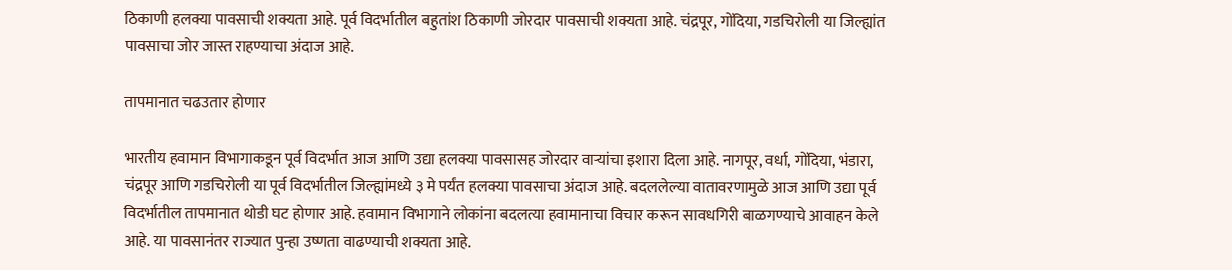ठिकाणी हलक्या पावसाची शक्यता आहे. पूर्व विदर्भातील बहुतांश ठिकाणी जोरदार पावसाची शक्यता आहे. चंद्रपूर, गोंदिया, गडचिरोली या जिल्ह्यांत पावसाचा जोर जास्त राहण्याचा अंदाज आहे.

तापमानात चढउतार होणार

भारतीय हवामान विभागाकडून पूर्व विदर्भात आज आणि उद्या हलक्या पावसासह जोरदार वाऱ्यांचा इशारा दिला आहे. नागपूर, वर्धा, गोंदिया, भंडारा, चंद्रपूर आणि गडचिरोली या पूर्व विदर्भातील जिल्ह्यांमध्ये ३ मे पर्यंत हलक्या पावसाचा अंदाज आहे. बदललेल्या वातावरणामुळे आज आणि उद्या पूर्व विदर्भातील तापमानात थोडी घट होणार आहे. हवामान विभागाने लोकांना बदलत्या हवामानाचा विचार करून सावधगिरी बाळगण्याचे आवाहन केले आहे. या पावसानंतर राज्यात पुन्हा उष्णता वाढण्याची शक्यता आहे.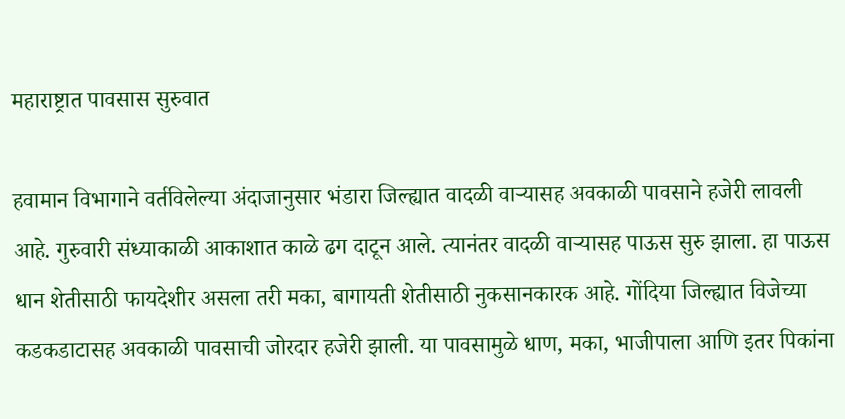महाराष्ट्रात पावसास सुरुवात

हवामान विभागाने वर्तविलेल्या अंदाजानुसार भंडारा जिल्ह्यात वादळी वाऱ्यासह अवकाळी पावसाने हजेरी लावली आहे. गुरुवारी संध्याकाळी आकाशात काळे ढग दाटून आले. त्यानंतर वादळी वाऱ्यासह पाऊस सुरु झाला. हा पाऊस धान शेतीसाठी फायदेशीर असला तरी मका, बागायती शेतीसाठी नुकसानकारक आहे. गोंदिया जिल्ह्यात विजेच्या कडकडाटासह अवकाळी पावसाची जोरदार हजेरी झाली. या पावसामुळे धाण, मका, भाजीपाला आणि इतर पिकांना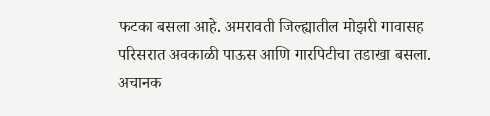फटका बसला आहे. अमरावती जिल्ह्यातील मोझरी गावासह परिसरात अवकाळी पाऊस आणि गारपिटीचा तडाखा बसला. अचानक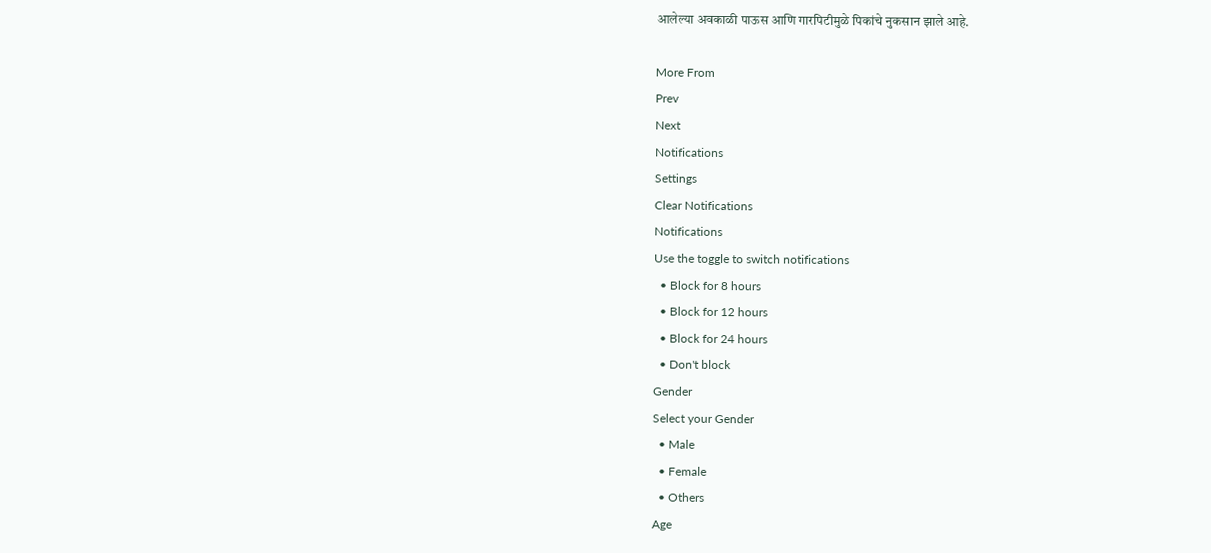आलेल्या अवकाळी पाऊस आणि गारपिटीमुळे पिकांचे नुकसान झाले आहे.

More From
Prev
Next
Notifications
Settings
Clear Notifications
Notifications
Use the toggle to switch notifications
  • Block for 8 hours
  • Block for 12 hours
  • Block for 24 hours
  • Don't block
Gender
Select your Gender
  • Male
  • Female
  • Others
Age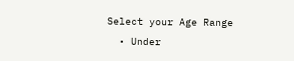Select your Age Range
  • Under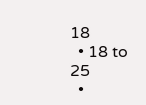18
  • 18 to 25
  •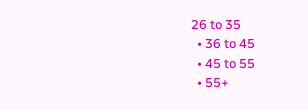26 to 35
  • 36 to 45
  • 45 to 55
  • 55+